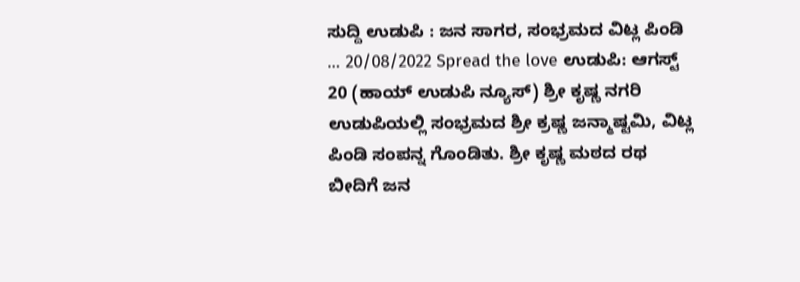ಸುದ್ದಿ ಉಡುಪಿ : ಜನ ಸಾಗರ, ಸಂಭ್ರಮದ ವಿಟ್ಲ ಪಿಂಡಿ … 20/08/2022 Spread the love ಉಡುಪಿ: ಆಗಸ್ಟ್ 20 (ಹಾಯ್ ಉಡುಪಿ ನ್ಯೂಸ್) ಶ್ರೀ ಕೃಷ್ಣ ನಗರಿ ಉಡುಪಿಯಲ್ಲಿ ಸಂಭ್ರಮದ ಶ್ರೀ ಕ್ರಷ್ಣ ಜನ್ಮಾಷ್ಟಮಿ, ವಿಟ್ಲ ಪಿಂಡಿ ಸಂಪನ್ನ ಗೊಂಡಿತು. ಶ್ರೀ ಕೃಷ್ಣ ಮಠದ ರಥ ಬೀದಿಗೆ ಜನ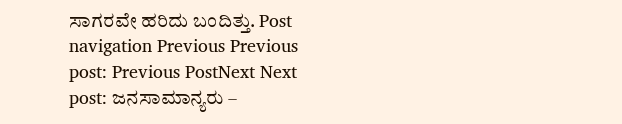ಸಾಗರವೇ ಹರಿದು ಬಂದಿತ್ತು. Post navigation Previous Previous post: Previous PostNext Next post: ಜನಸಾಮಾನ್ಯರು –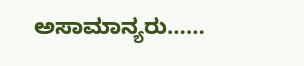ಅಸಾಮಾನ್ಯರು……